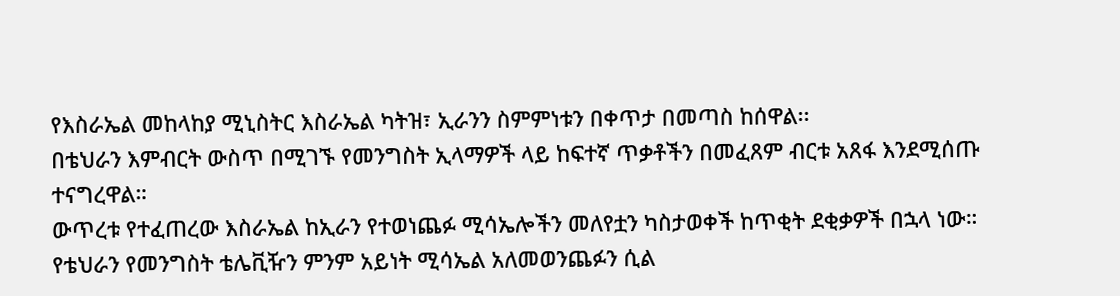የእስራኤል መከላከያ ሚኒስትር እስራኤል ካትዝ፣ ኢራንን ስምምነቱን በቀጥታ በመጣስ ከሰዋል፡፡
በቴህራን እምብርት ውስጥ በሚገኙ የመንግስት ኢላማዎች ላይ ከፍተኛ ጥቃቶችን በመፈጸም ብርቱ አጸፋ እንደሚሰጡ ተናግረዋል።
ውጥረቱ የተፈጠረው እስራኤል ከኢራን የተወነጨፉ ሚሳኤሎችን መለየቷን ካስታወቀች ከጥቂት ደቂቃዎች በኋላ ነው።
የቴህራን የመንግስት ቴሌቪዥን ምንም አይነት ሚሳኤል አለመወንጨፉን ሲል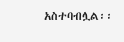አስተባብሏል፡፡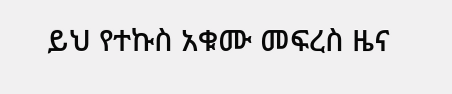ይህ የተኩስ አቁሙ መፍረስ ዜና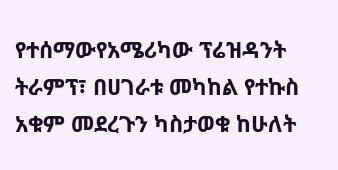የተሰማውየአሜሪካው ፕሬዝዳንት ትራምፕ፣ በሀገራቱ መካከል የተኩስ አቁም መደረጉን ካስታወቁ ከሁለት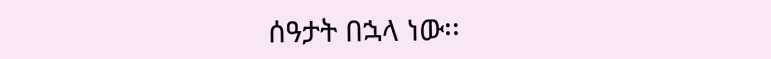ሰዓታት በኋላ ነው፡፡